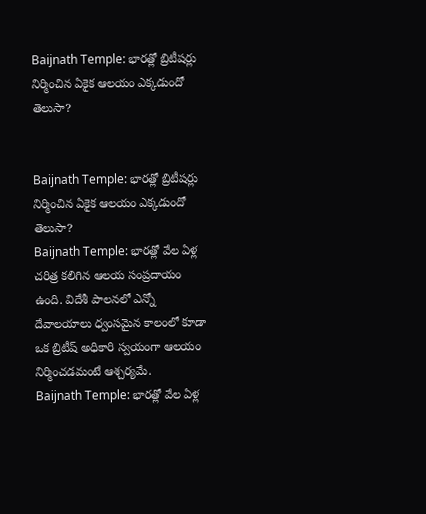Baijnath Temple: భారత్లో బ్రిటీషర్లు నిర్మించిన ఏకైక ఆలయం ఎక్కడుందో తెలుసా?


Baijnath Temple: భారత్లో బ్రిటీషర్లు నిర్మించిన ఏకైక ఆలయం ఎక్కడుందో తెలుసా?
Baijnath Temple: భారత్లో వేల ఏళ్ల చరిత్ర కలిగిన ఆలయ సంప్రదాయం ఉంది. విదేశీ పాలనలో ఎన్నో దేవాలయాలు ధ్వంసమైన కాలంలో కూడా ఒక బ్రిటీష్ అధికారి స్వయంగా ఆలయం నిర్మించడమంటే ఆశ్చర్యమే.
Baijnath Temple: భారత్లో వేల ఏళ్ల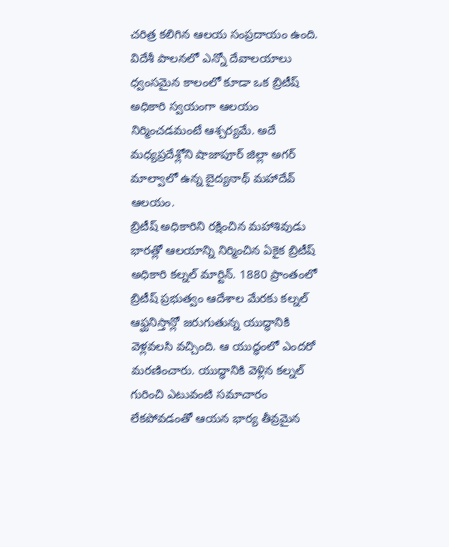చరిత్ర కలిగిన ఆలయ సంప్రదాయం ఉంది. విదేశీ పాలనలో ఎన్నో దేవాలయాలు ధ్వంసమైన కాలంలో కూడా ఒక బ్రిటీష్ అధికారి స్వయంగా ఆలయం నిర్మించడమంటే ఆశ్చర్యమే. అదే మధ్యప్రదేశ్లోని షాజాపూర్ జిల్లా అగర్ మాల్వాలో ఉన్న బైద్యనాథ్ మహాదేవ్ ఆలయం.
బ్రిటీష్ అధికారిని రక్షించిన మహాశివుడు
భారత్లో ఆలయాన్ని నిర్మించిన ఏకైక బ్రిటీష్ అధికారి కల్నల్ మార్టిన్. 1880 ప్రాంతంలో బ్రిటీష్ ప్రభుత్వం ఆదేశాల మేరకు కల్నల్ ఆఫ్ఘనిస్తాన్లో జరుగుతున్న యుద్ధానికి వెళ్లవలసి వచ్చింది. ఆ యుద్ధంలో ఎందరో మరణించారు. యుద్ధానికి వెళ్లిన కల్నల్ గురించి ఎటువంటి సమాచారం లేకపోవడంతో ఆయన భార్య తీవ్రమైన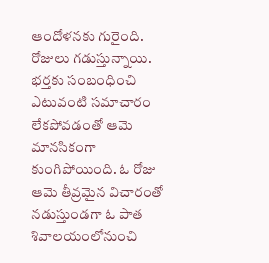ఆందోళనకు గురైంది. రోజులు గడుస్తున్నాయి. భర్తకు సంబంధించి ఎటువంటి సమాచారం లేకపోవడంతో ఆమె మానసికంగా కుంగిపోయింది. ఓ రోజు ఆమె తీవ్రమైన విచారంతో నడుస్తుండగా ఓ పాత శివాలయంలోనుంచి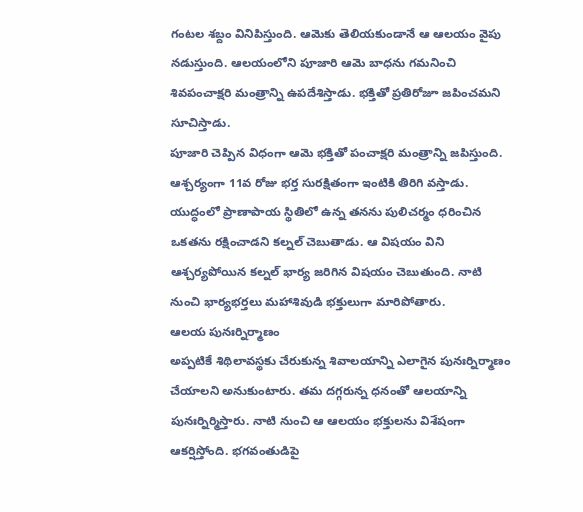గంటల శబ్దం వినిపిస్తుంది. ఆమెకు తెలియకుండానే ఆ ఆలయం వైపు నడుస్తుంది. ఆలయంలోని పూజారి ఆమె బాధను గమనించి శివపంచాక్షరి మంత్రాన్ని ఉపదేశిస్తాడు. భక్తితో ప్రతిరోజూ జపించమని సూచిస్తాడు.
పూజారి చెప్పిన విధంగా ఆమె భక్తితో పంచాక్షరి మంత్రాన్ని జపిస్తుంది. ఆశ్చర్యంగా 11వ రోజు భర్త సురక్షితంగా ఇంటికి తిరిగి వస్తాడు. యుద్ధంలో ప్రాణాపాయ స్థితిలో ఉన్న తనను పులిచర్మం ధరించిన ఒకతను రక్షించాడని కల్నల్ చెబుతాడు. ఆ విషయం విని ఆశ్చర్యపోయిన కల్నల్ భార్య జరిగిన విషయం చెబుతుంది. నాటి నుంచి భార్యభర్తలు మహాశివుడి భక్తులుగా మారిపోతారు.
ఆలయ పునఃర్నిర్మాణం
అప్పటికే శిథిలావస్థకు చేరుకున్న శివాలయాన్ని ఎలాగైన పునఃర్నిర్మాణం చేయాలని అనుకుంటారు. తమ దగ్గరున్న ధనంతో ఆలయాన్ని పునఃర్నిర్మిస్తారు. నాటి నుంచి ఆ ఆలయం భక్తులను విశేషంగా ఆకర్షిస్తోంది. భగవంతుడిపై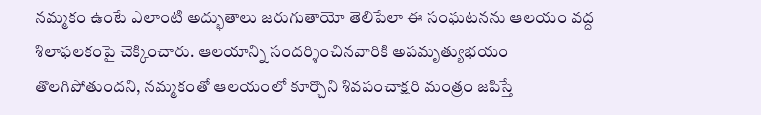నమ్మకం ఉంటే ఎలాంటి అద్భుతాలు జరుగుతాయో తెలిపేలా ఈ సంఘటనను ఆలయం వద్ద శిలాఫలకంపై చెక్కించారు. ఆలయాన్ని సందర్శించినవారికి అపమృత్యుభయం తొలగిపోతుందని, నమ్మకంతో ఆలయంలో కూర్చొని శివపంచాక్షరి మంత్రం జపిస్తే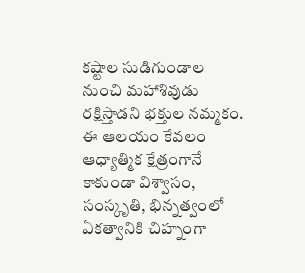కష్టాల సుడిగుండాల నుంచి మహాశివుడు రక్షిస్తాడని భక్తుల నమ్మకం. ఈ ఆలయం కేవలం ఆధ్యాత్మిక క్షేత్రంగానే కాకుండా విశ్వాసం, సంస్కృతి, భిన్నత్వంలో ఏకత్వానికి చిహ్నంగా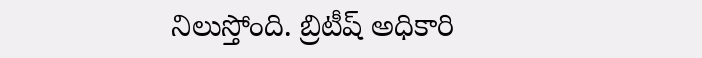నిలుస్తోంది. బ్రిటీష్ అధికారి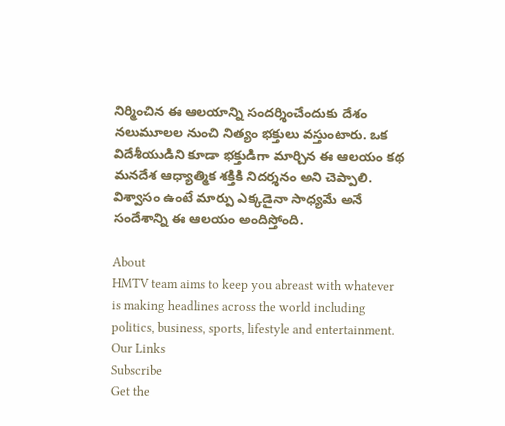నిర్మించిన ఈ ఆలయాన్ని సందర్శించేందుకు దేశం నలుమూలల నుంచి నిత్యం భక్తులు వస్తుంటారు. ఒక విదేశీయుడిని కూడా భక్తుడిగా మార్చిన ఈ ఆలయం కథ మనదేశ ఆధ్యాత్మిక శక్తికి నిదర్శనం అని చెప్పాలి. విశ్వాసం ఉంటే మార్పు ఎక్కడైనా సాధ్యమే అనే సందేశాన్ని ఈ ఆలయం అందిస్తోంది.

About
HMTV team aims to keep you abreast with whatever is making headlines across the world including politics, business, sports, lifestyle and entertainment.
Our Links
Subscribe
Get the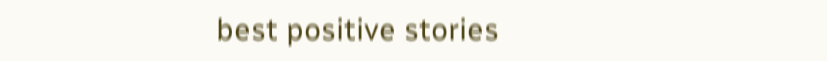best positive stories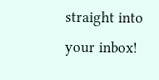straight into your inbox!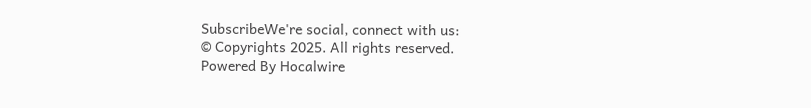SubscribeWe're social, connect with us:
© Copyrights 2025. All rights reserved.
Powered By Hocalwire